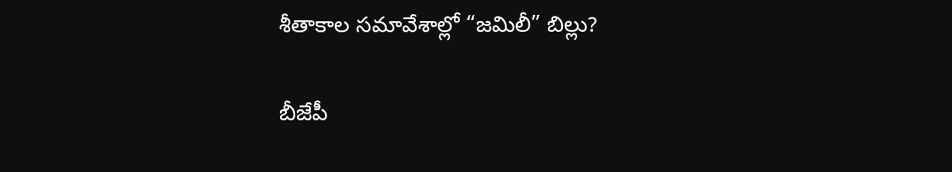శీతాకాల సమావేశాల్లో “జమిలీ” బిల్లు?

బీజేపీ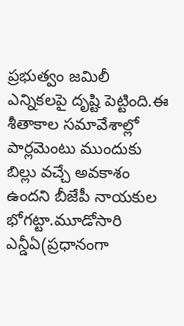ప్రభుత్వం జమిలీ ఎన్నికలపై దృష్టి పెట్టింది.ఈ శీతాకాల సమావేశాల్లో పార్లమెంటు ముందుకు బిల్లు వచ్చే అవకాశం ఉందని బీజేపీ నాయకుల భోగట్టా.మూడోసారి ఎన్డీఏ(ప్రధానంగా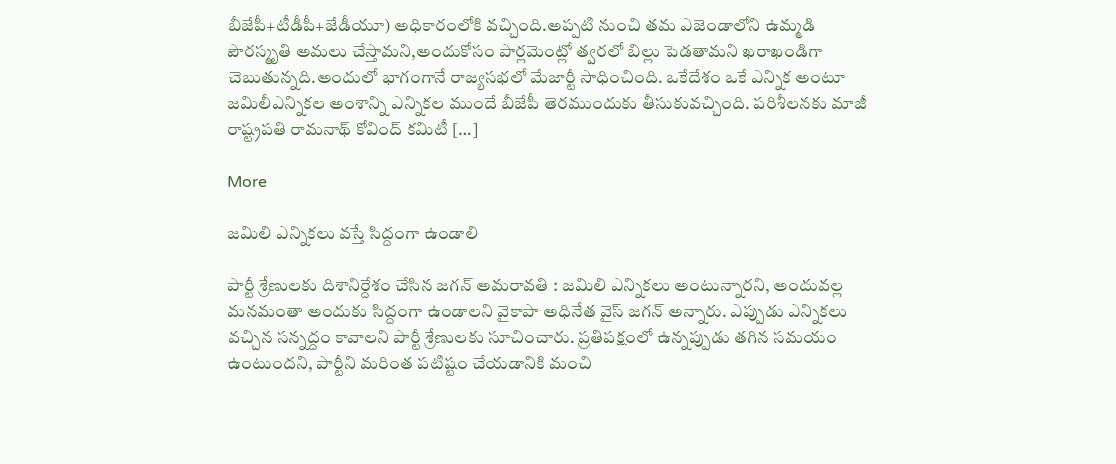బీజేపీ+టీడీపీ+జేడీయూ) అధికారంలోకి వచ్చింది.అప్పటి నుంచి తమ ఎజెండాలోని ఉమ్మడి పౌరస్మృతి అమలు చేస్తామని,అందుకోసం పార్లమెంట్లో త్వరలో బిల్లు పెడతామని ఖరాఖండిగా చెబుతున్నది.అందులో భాగంగానే రాజ్యసభలో మేజార్టీ సాధించింది. ఒకేదేశం ఒకే ఎన్నిక అంటూ జమిలీఎన్నికల అంశాన్ని ఎన్నికల ముందే బీజేపీ తెరముందుకు తీసుకువచ్చింది. పరిశీలనకు మాజీ రాష్ట్రపతి రామనాథ్ కోవింద్ కమిటీ […]

More

జమిలి ఎన్నికలు వస్తే సిద్దంగా ఉండాలి

పార్టీ శ్రేణులకు దిశానిర్దేశం చేసిన జగన్‌ అమరావతి : జమిలి ఎన్నికలు అంటున్నారని, అందువల్ల మనమంతా అందుకు సిద్దంగా ఉండాలని వైకాపా అధినేత వైస్‌ జగన్‌ అన్నారు. ఎప్పుడు ఎన్నికలు వచ్చిన సన్నద్దం కావాలని పార్టీ శ్రేణులకు సూచించారు. ప్రతిపక్షంలో ఉన్నప్పుడు తగిన సమయం ఉంటుందని, పార్టీని మరింత పటిష్టం చేయడానికి మంచి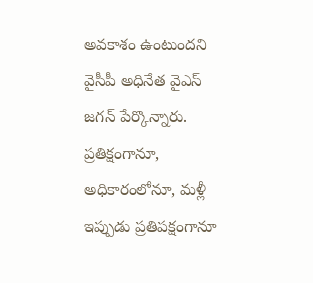అవకాశం ఉంటుందని వైసీపీ అధినేత వైఎస్‌ జగన్‌ పేర్కొన్నారు. ప్రతిక్షంగానూ, అధికారంలోనూ, మళ్లీ ఇప్పుడు ప్రతిపక్షంగానూ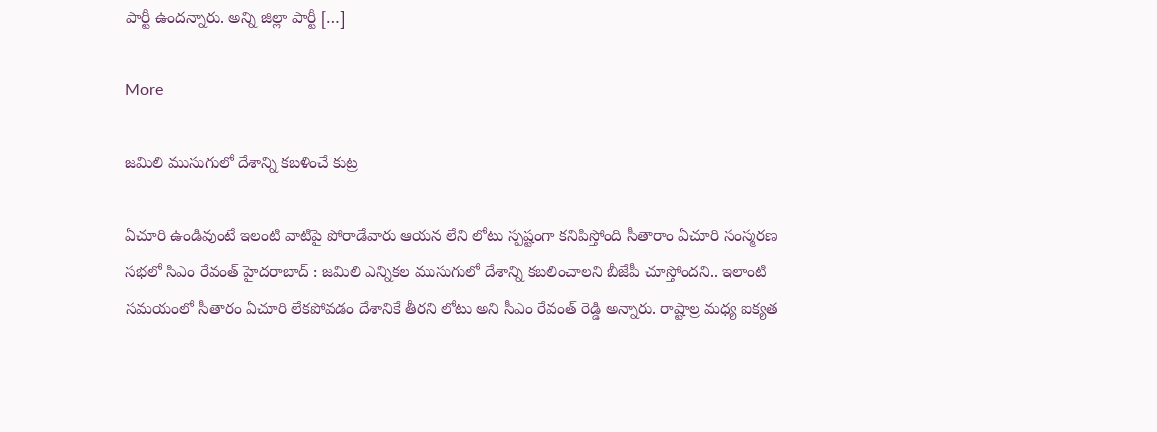పార్టీ ఉందన్నారు. అన్ని జిల్లా పార్టీ […]

More

జమిలి ముసుగులో దేశాన్ని కబళించే కుట్ర

ఏచూరి ఉండివుంటే ఇలంటి వాటిపై పోరాడేవారు ఆయన లేని లోటు స్పష్టంగా కనిపిస్తోంది సీతారాం ఏచూరి సంస్మరణ సభలో సిఎం రేవంత్‌ హైదరాబాద్‌ : జమిలి ఎన్నికల ముసుగులో దేశాన్ని కబలించాలని బీజేపీ చూస్తోందని.. ఇలాంటి సమయంలో సీతారం ఏచూరి లేకపోవడం దేశానికే తీరని లోటు అని సీఎం రేవంత్‌ రెడ్డి అన్నారు. రాష్టాల్ర మధ్య ఐక్యత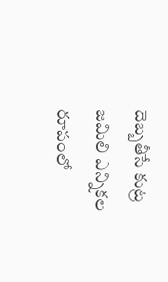దెబ్బతీసే కుట్ర జమిలి ఎన్నికల రూపంలో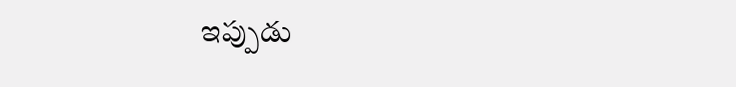ఇప్పుడు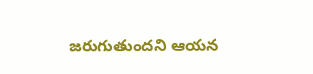జరుగుతుందని ఆయన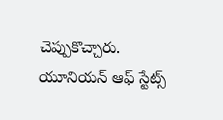చెప్పుకొచ్చారు. యూనియన్‌ ఆఫ్‌ స్టేట్స్‌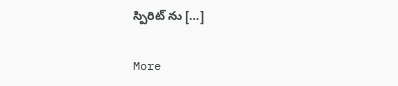స్పిరిట్‌ ను […]

More